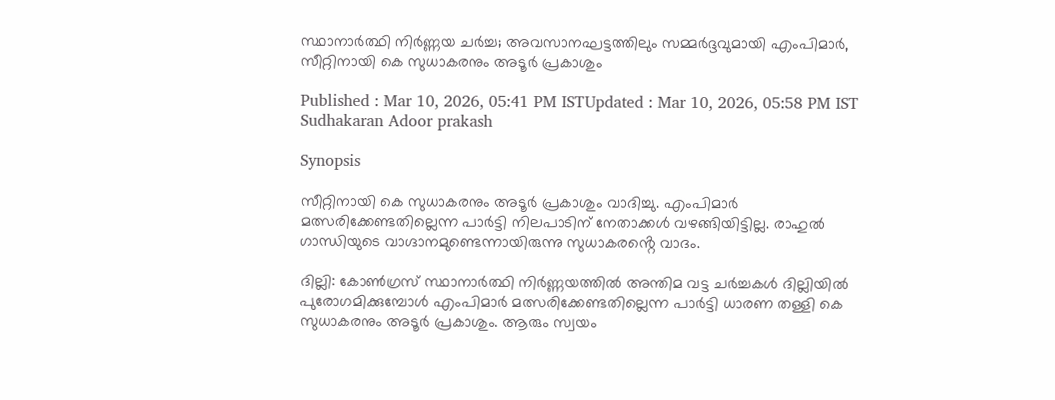സ്ഥാനാർത്ഥി നിർണ്ണയ ചർച്ച; അവസാനഘട്ടത്തിലും സമ്മർദ്ദവുമായി എംപിമാർ, സീറ്റിനായി കെ സുധാകരനും അടൂർ പ്രകാശും

Published : Mar 10, 2026, 05:41 PM ISTUpdated : Mar 10, 2026, 05:58 PM IST
Sudhakaran Adoor prakash

Synopsis

സീറ്റിനായി കെ സുധാകരനും അടൂർ പ്രകാശും വാദിച്ചു. എംപിമാർ മത്സരിക്കേണ്ടതില്ലെന്ന പാർട്ടി നിലപാടിന് നേതാക്കൾ വഴങ്ങിയിട്ടില്ല. രാഹുൽ ഗാന്ധിയുടെ വാഗ്ദാനമുണ്ടെന്നായിരുന്നു സുധാകരൻ്റെ വാദം.

ദില്ലി: കോണ്‍ഗ്രസ് സ്ഥാനാര്‍ത്ഥി നിര്‍ണ്ണയത്തില്‍ അന്തിമ വട്ട ചര്‍ച്ചകള്‍ ദില്ലിയില്‍ പുരോഗമിക്കുമ്പോള്‍ എംപിമാര്‍ മത്സരിക്കേണ്ടതില്ലെന്ന പാര്‍ട്ടി ധാരണ തള്ളി കെ സുധാകരനും അടൂര്‍ പ്രകാശും. ആരും സ്വയം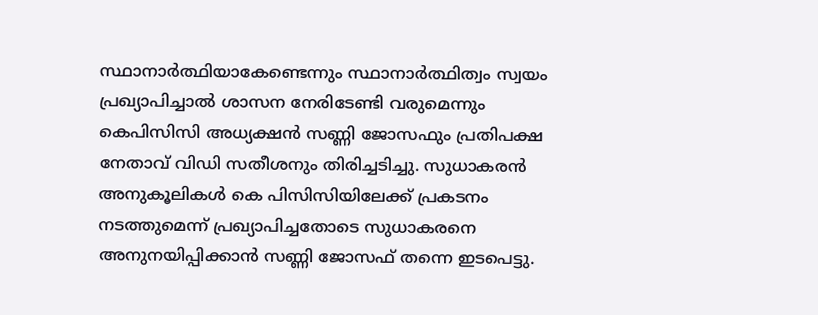സ്ഥാനാര്‍ത്ഥിയാകേണ്ടെന്നും സ്ഥാനാര്‍ത്ഥിത്വം സ്വയം പ്രഖ്യാപിച്ചാല്‍ ശാസന നേരിടേണ്ടി വരുമെന്നും കെപിസിസി അധ്യക്ഷന്‍ സണ്ണി ജോസഫും പ്രതിപക്ഷ നേതാവ് വിഡി സതീശനും തിരിച്ചടിച്ചു. സുധാകരന്‍ അനുകൂലികള്‍ കെ പിസിസിയിലേക്ക് പ്രകടനം നടത്തുമെന്ന് പ്രഖ്യാപിച്ചതോടെ സുധാകരനെ അനുനയിപ്പിക്കാന്‍ സണ്ണി ജോസഫ് തന്നെ ഇടപെട്ടു.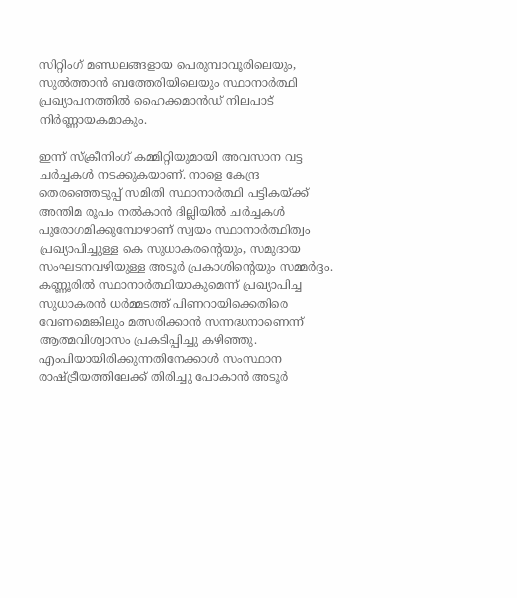സിറ്റിംഗ് മണ്ഡലങ്ങളായ പെരുമ്പാവൂരിലെയും, സുല്‍ത്താന്‍ ബത്തേരിയിലെയും സ്ഥാനാര്‍ത്ഥി പ്രഖ്യാപനത്തില്‍ ഹൈക്കമാന്‍ഡ് നിലപാട് നിര്‍ണ്ണായകമാകും.

ഇന്ന് സ്ക്രീനിംഗ് കമ്മിറ്റിയുമായി അവസാന വട്ട ചര്‍ച്ചകള്‍ നടക്കുകയാണ്. നാളെ കേന്ദ്ര തെരഞ്ഞെടുപ്പ് സമിതി സ്ഥാനാര്‍ത്ഥി പട്ടികയ്ക്ക് അന്തിമ രൂപം നല്‍കാന്‍ ദില്ലിയില്‍ ചര്‍ച്ചകള്‍ പുരോഗമിക്കുമ്പോഴാണ് സ്വയം സ്ഥാനാര്‍ത്ഥിത്വം പ്രഖ്യാപിച്ചുള്ള കെ സുധാകരന്‍റെയും, സമുദായ സംഘടനവഴിയുള്ള അടൂര്‍ പ്രകാശിന്‍റെയും സമ്മര്‍ദ്ദം. കണ്ണൂരില്‍ സ്ഥാനാര്‍ത്ഥിയാകുമെന്ന് പ്രഖ്യാപിച്ച സുധാകരന്‍ ധര്‍മ്മടത്ത് പിണറായിക്കെതിരെ വേണമെങ്കിലും മത്സരിക്കാന്‍ സന്നദ്ധനാണെന്ന് ആത്മവിശ്വാസം പ്രകടിപ്പിച്ചു കഴിഞ്ഞു. എംപിയായിരിക്കുന്നതിനേക്കാള്‍ സംസ്ഥാന രാഷ്ട്രീയത്തിലേക്ക് തിരിച്ചു പോകാന്‍ അടൂര്‍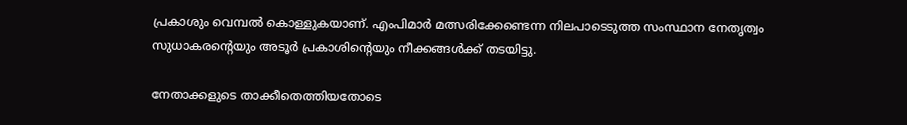പ്രകാശും വെമ്പല്‍ കൊള്ളുകയാണ്. എംപിമാര്‍ മത്സരിക്കേണ്ടെന്ന നിലപാടെടുത്ത സംസ്ഥാന നേതൃത്വം സുധാകരന്‍റെയും അടൂര്‍ പ്രകാശിന്‍റെയും നീക്കങ്ങള്‍ക്ക് തടയിട്ടു.

നേതാക്കളുടെ താക്കീതെത്തിയതോടെ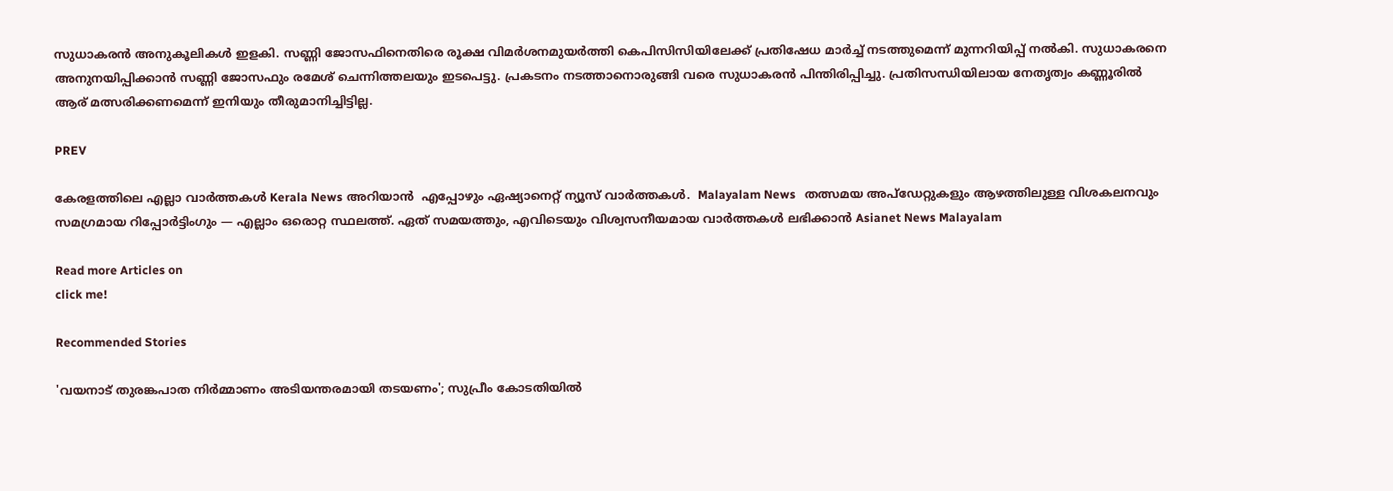സുധാകരന്‍ അനുകൂലികള്‍ ഇളകി. സണ്ണി ജോസഫിനെതിരെ രൂക്ഷ വിമര്‍ശനമുയര്‍ത്തി കെപിസിസിയിലേക്ക് പ്രതിഷേധ മാര്‍ച്ച് നടത്തുമെന്ന് മുന്നറിയിപ്പ് നല്‍കി. സുധാകരനെ അനുനയിപ്പിക്കാന്‍ സണ്ണി ജോസഫും രമേശ് ചെന്നിത്തലയും ഇടപെട്ടു. പ്രകടനം നടത്താനൊരുങ്ങി വരെ സുധാകരന്‍ പിന്തിരിപ്പിച്ചു. പ്രതിസന്ധിയിലായ നേതൃത്വം കണ്ണൂരില്‍ ആര് മത്സരിക്കണമെന്ന് ഇനിയും തീരുമാനിച്ചിട്ടില്ല.

PREV

കേരളത്തിലെ എല്ലാ വാർത്തകൾ Kerala News അറിയാൻ  എപ്പോഴും ഏഷ്യാനെറ്റ് ന്യൂസ് വാർത്തകൾ.  Malayalam News   തത്സമയ അപ്‌ഡേറ്റുകളും ആഴത്തിലുള്ള വിശകലനവും സമഗ്രമായ റിപ്പോർട്ടിംഗും — എല്ലാം ഒരൊറ്റ സ്ഥലത്ത്. ഏത് സമയത്തും, എവിടെയും വിശ്വസനീയമായ വാർത്തകൾ ലഭിക്കാൻ Asianet News Malayalam

Read more Articles on
click me!

Recommended Stories

'വയനാട് തുരങ്കപാത നിര്‍മ്മാണം അടിയന്തരമായി തടയണം'; സുപ്രീം കോടതിയിൽ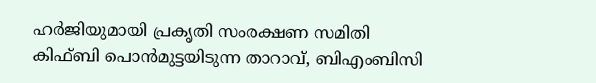ഹര്‍ജിയുമായി പ്രകൃതി സംരക്ഷണ സമിതി
കിഫ്ബി പൊൻമുട്ടയിടുന്ന താറാവ്, ബിഎംബിസി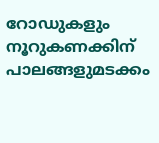റോഡുകളും നൂറുകണക്കിന് പാലങ്ങളുമടക്കം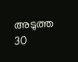അടുത്ത 30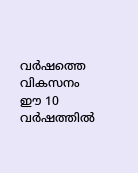വർഷത്തെ വികസനം ഈ 10 വർഷത്തിൽ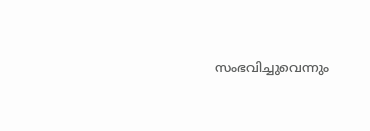സംഭവിച്ചുവെന്നും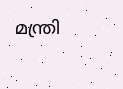മന്ത്രി